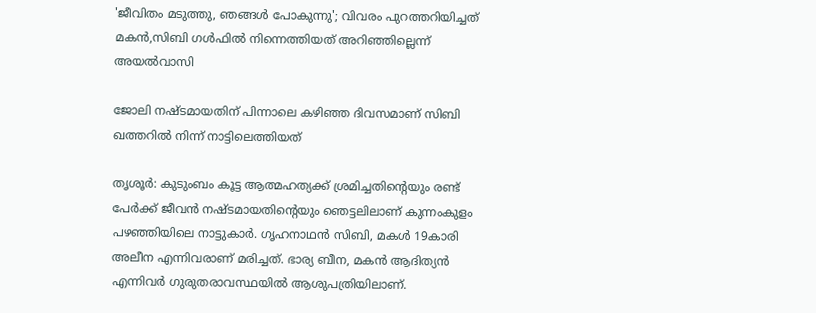'ജീവിതം മടുത്തു, ഞങ്ങൾ പോകുന്നു'; വിവരം പുറത്തറിയിച്ചത് മകന്‍,സിബി ഗൾഫിൽ നിന്നെത്തിയത് അറിഞ്ഞില്ലെന്ന് അയൽവാസി

ജോലി നഷ്ടമായതിന് പിന്നാലെ കഴിഞ്ഞ ദിവസമാണ് സിബി ഖത്തറില്‍ നിന്ന് നാട്ടിലെത്തിയത്

തൃശൂര്‍: കുടുംബം കൂട്ട ആത്മഹത്യക്ക് ശ്രമിച്ചതിന്റെയും രണ്ട് പേർക്ക് ജീവന്‍ നഷ്ടമായതിന്റെയും ഞെട്ടലിലാണ് കുന്നംകുളം പഴഞ്ഞിയിലെ നാട്ടുകാര്‍. ഗൃഹനാഥന്‍ സിബി, മകള്‍ 19കാരി അലീന എന്നിവരാണ് മരിച്ചത്. ഭാര്യ ബീന, മകന്‍ ആദിത്യന്‍ എന്നിവര്‍ ഗുരുതരാവസ്ഥയില്‍ ആശുപത്രിയിലാണ്.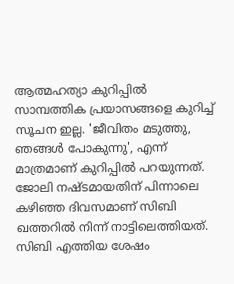ആത്മഹത്യാ കുറിപ്പില്‍ സാമ്പത്തിക പ്രയാസങ്ങളെ കുറിച്ച് സൂചന ഇല്ല. 'ജീവിതം മടുത്തു, ഞങ്ങള്‍ പോകുന്നു', എന്ന് മാത്രമാണ് കുറിപ്പില്‍ പറയുന്നത്. ജോലി നഷ്ടമായതിന് പിന്നാലെ കഴിഞ്ഞ ദിവസമാണ് സിബി ഖത്തറില്‍ നിന്ന് നാട്ടിലെത്തിയത്. സിബി എത്തിയ ശേഷം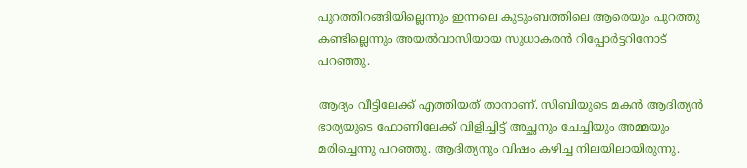പുറത്തിറങ്ങിയില്ലെന്നും ഇന്നലെ കുടുംബത്തിലെ ആരെയും പുറത്തു കണ്ടില്ലെന്നും അയല്‍വാസിയായ സുധാകരന്‍ റിപ്പോര്‍ട്ടറിനോട് പറഞ്ഞു.

ആദ്യം വീട്ടിലേക്ക് എത്തിയത് താനാണ്. സിബിയുടെ മകന്‍ ആദിത്യന്‍ ഭാര്യയുടെ ഫോണിലേക്ക് വിളിച്ചിട്ട് അച്ഛനും ചേച്ചിയും അമ്മയും മരിച്ചെന്നു പറഞ്ഞു. ആദിത്യനും വിഷം കഴിച്ച നിലയിലായിരുന്നു.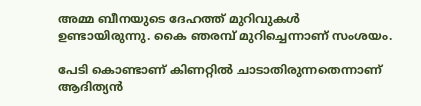അമ്മ ബീനയുടെ ദേഹത്ത് മുറിവുകള്‍ ഉണ്ടായിരുന്നു. കൈ ഞരമ്പ് മുറിച്ചെന്നാണ് സംശയം.

പേടി കൊണ്ടാണ് കിണറ്റില്‍ ചാടാതിരുന്നതെന്നാണ് ആദിത്യന്‍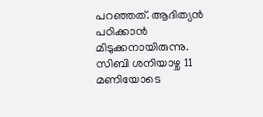പറഞ്ഞത്. ആദിത്യന്‍ പഠിക്കാന്‍ മിടുക്കനായിരുന്നു. സിബി ശനിയാഴ്ച 11 മണിയോടെ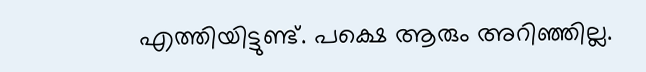എത്തിയിട്ടുണ്ട്. പക്ഷെ ആരും അറിഞ്ഞില്ല.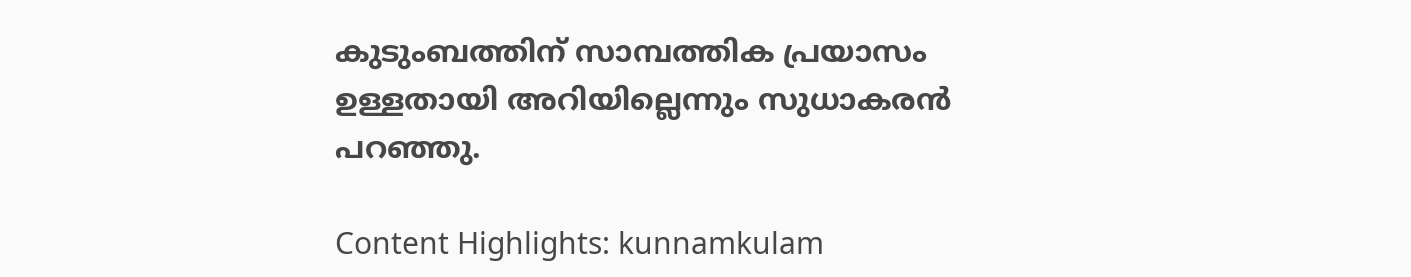കുടുംബത്തിന് സാമ്പത്തിക പ്രയാസം ഉള്ളതായി അറിയില്ലെന്നും സുധാകരന്‍ പറഞ്ഞു.

Content Highlights: kunnamkulam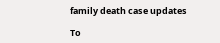family death case updates

To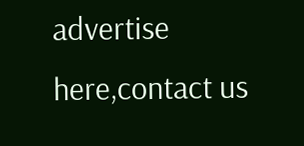advertise here,contact us